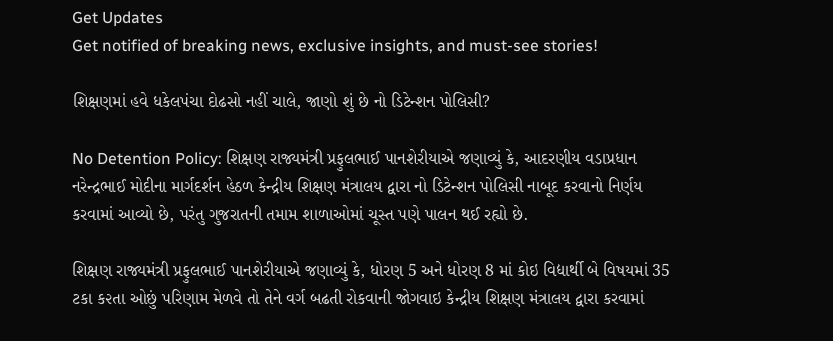Get Updates
Get notified of breaking news, exclusive insights, and must-see stories!

શિક્ષણમાં હવે ધકેલપંચા દોઢસો નહીં ચાલે, જાણો શું છે નો ડિટેન્શન પોલિસી?

No Detention Policy: શિક્ષણ રાજ્યમંત્રી પ્રફુલભાઈ પાનશેરીયાએ જણાવ્યું કે, આદરણીય વડાપ્રધાન નરેન્દ્રભાઈ મોદીના માર્ગદર્શન હેઠળ કેન્દ્રીય શિક્ષણ મંત્રાલય દ્વારા નો ડિટેન્શન પોલિસી નાબૂદ કરવાનો નિર્ણય કરવામાં આવ્યો છે, પરંતુ ગુજરાતની તમામ શાળાઓમાં ચૂસ્ત પણે પાલન થઈ રહ્યો છે.

શિક્ષણ રાજ્યમંત્રી પ્રફુલભાઈ પાનશેરીયાએ જણાવ્યું કે, ધોરણ 5 અને ધોરણ 8 માં કોઇ વિદ્યાર્થી બે વિષયમાં 35 ટકા ક૨તા ઓછું પરિણામ મેળવે તો તેને વર્ગ બઢતી રોકવાની જોગવાઇ કેન્દ્રીય શિક્ષણ મંત્રાલય દ્વારા કરવામાં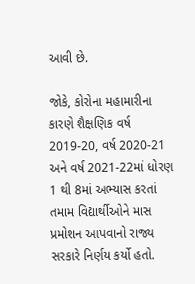આવી છે.

જોકે, કોરોના મહામારીના કારણે શૈક્ષણિક વર્ષ 2019-20, વર્ષ 2020-21 અને વર્ષ 2021-22માં ધોરણ 1 થી 8માં અભ્યાસ કરતાં તમામ વિદ્યાર્થીઓને માસ પ્રમોશન આપવાનો રાજ્ય સરકારે નિર્ણય કર્યો હતો.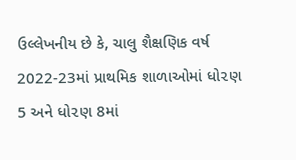ઉલ્લેખનીય છે કે, ચાલુ શૈક્ષણિક વર્ષ 2022-23માં પ્રાથમિક શાળાઓમાં ધો૨ણ 5 અને ધો૨ણ 8માં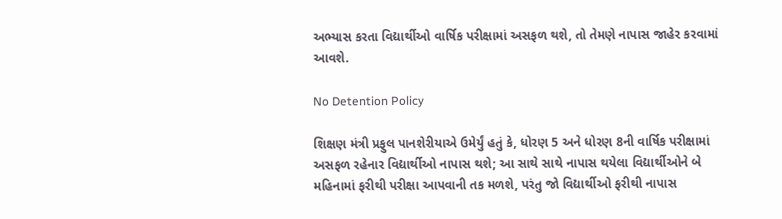અભ્યાસ કરતા વિદ્યાર્થીઓ વાર્ષિક પરીક્ષામાં અસફળ થશે, તો તેમણે નાપાસ જાહેર કરવામાં આવશે.

No Detention Policy

શિક્ષણ મંત્રી પ્રફુલ પાનશેરીયાએ ઉમેર્યું હતું કે, ધોરણ 5 અને ધોરણ 8ની વાર્ષિક પરીક્ષામાં અસફળ રહેનાર વિદ્યાર્થીઓ નાપાસ થશે; આ સાથે સાથે નાપાસ થયેલા વિદ્યાર્થીઓને બે મહિનામાં ફરીથી પરીક્ષા આપવાની તક મળશે, પરંતુ જો વિદ્યાર્થીઓ ફરીથી નાપાસ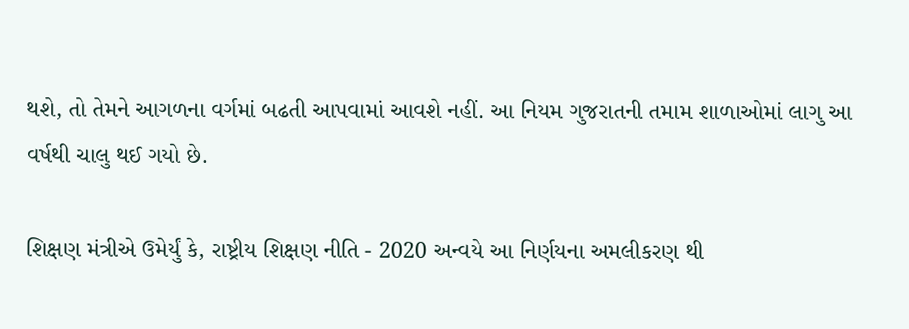થશે, તો તેમને આગળના વર્ગમાં બઢતી આપવામાં આવશે નહીં. આ નિયમ ગુજરાતની તમામ શાળાઓમાં લાગુ આ વર્ષથી ચાલુ થઈ ગયો છે.

શિક્ષણ મંત્રીએ ઉમેર્યું કે, રાષ્ટ્રીય શિક્ષણ નીતિ - 2020 અન્વયે આ નિર્ણયના અમલીકરણ થી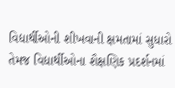વિદ્યાર્થીઓની શીખવાની ક્ષમતામાં સુધારો તેમજ વિદ્યાર્થીઓના શૈક્ષણિક પ્રદર્શનમાં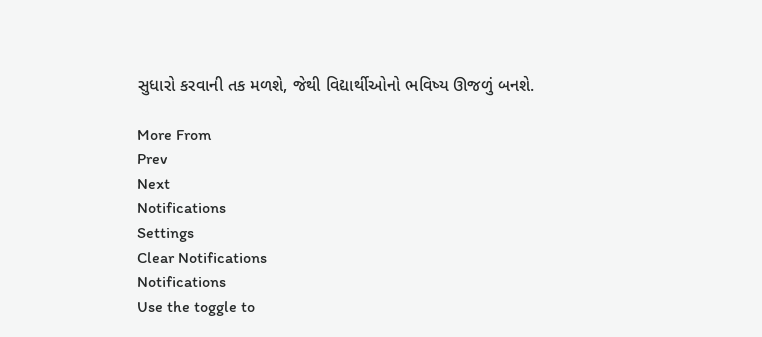સુધારો કરવાની તક મળશે, જેથી વિદ્યાર્થીઓનો ભવિષ્ય ઊજળું બનશે.

More From
Prev
Next
Notifications
Settings
Clear Notifications
Notifications
Use the toggle to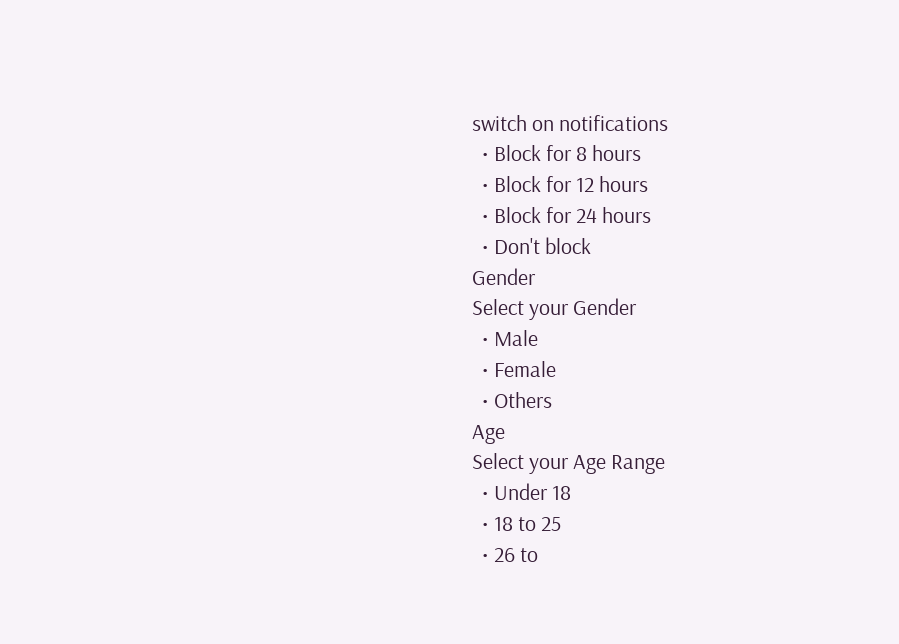switch on notifications
  • Block for 8 hours
  • Block for 12 hours
  • Block for 24 hours
  • Don't block
Gender
Select your Gender
  • Male
  • Female
  • Others
Age
Select your Age Range
  • Under 18
  • 18 to 25
  • 26 to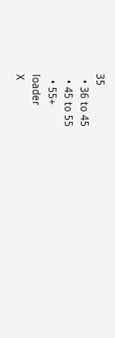35
  • 36 to 45
  • 45 to 55
  • 55+
loader
X